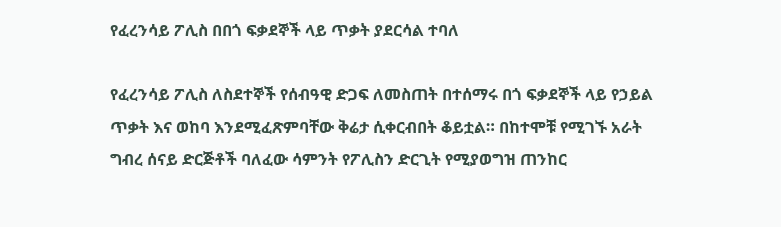የፈረንሳይ ፖሊስ በበጎ ፍቃደኞች ላይ ጥቃት ያደርሳል ተባለ

የፈረንሳይ ፖሊስ ለስደተኞች የሰብዓዊ ድጋፍ ለመስጠት በተሰማሩ በጎ ፍቃደኞች ላይ የኃይል ጥቃት እና ወከባ እንደሚፈጽምባቸው ቅሬታ ሲቀርብበት ቆይቷል። በከተሞቹ የሚገኙ አራት ግብረ ሰናይ ድርጅቶች ባለፈው ሳምንት የፖሊስን ድርጊት የሚያወግዝ ጠንከር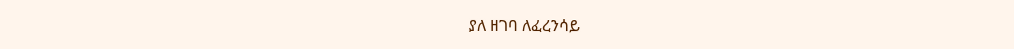ያለ ዘገባ ለፈረንሳይ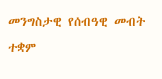መንግስታዊ የሰብዓዊ መብት ተቋም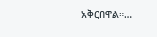አቅርበዋል።…